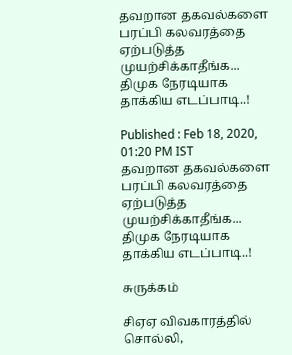தவறான தகவல்களை பரப்பி கலவரத்தை ஏற்படுத்த முயற்சிக்காதீங்க... திமுக நேரடியாக தாக்கிய எடப்பாடி..!

Published : Feb 18, 2020, 01:20 PM IST
தவறான தகவல்களை பரப்பி கலவரத்தை ஏற்படுத்த முயற்சிக்காதீங்க... திமுக நேரடியாக தாக்கிய எடப்பாடி..!

சுருக்கம்

சிஏஏ விவகாரத்தில் சொல்லி,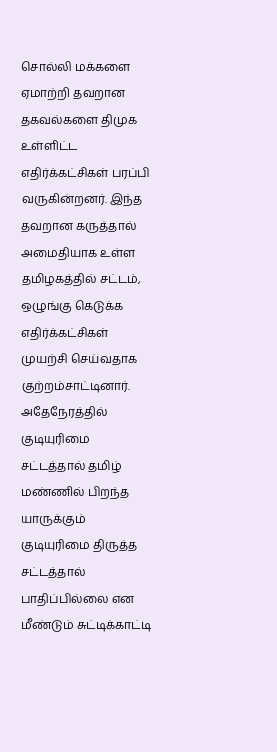சொல்லி மக்களை ஏமாற்றி தவறான தகவல்களை திமுக உள்ளிட்ட எதிர்க்கட்சிகள் பரப்பி வருகின்றனர். இந்த தவறான கருத்தால் அமைதியாக உள்ள தமிழகத்தில் சட்டம், ஒழுங்கு கெடுக்க எதிர்க்கட்சிகள் முயற்சி செய்வதாக குற்றம்சாட்டினார். அதேநேரத்தில் குடியுரிமை சட்டத்தால் தமிழ் மண்ணில் பிறந்த யாருக்கும் குடியுரிமை திருத்த சட்டத்தால் பாதிப்பில்லை என மீண்டும் சுட்டிக்காட்டி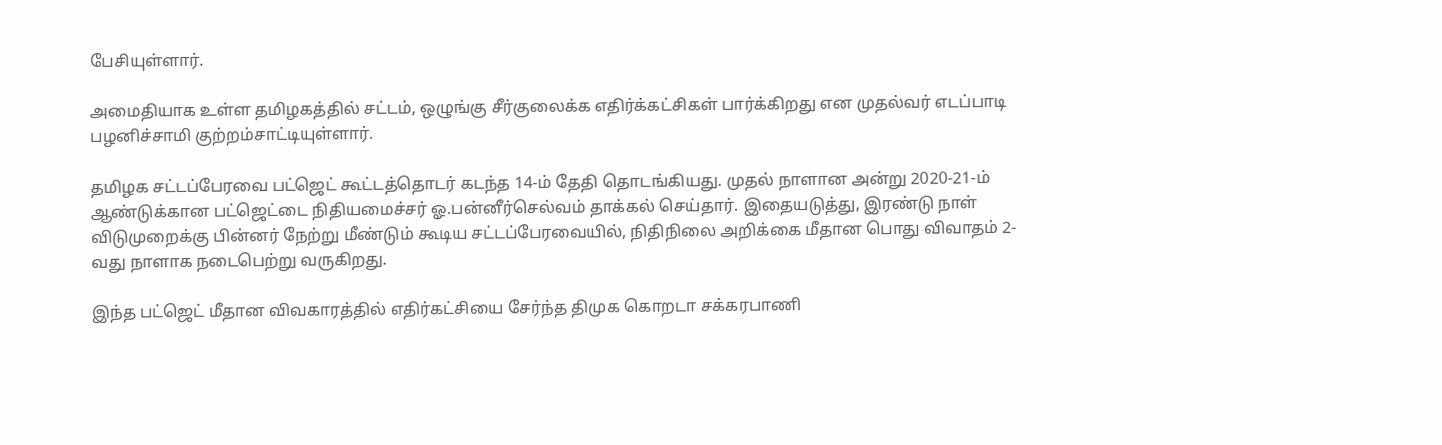பேசியுள்ளார்.

அமைதியாக உள்ள தமிழகத்தில் சட்டம், ஒழுங்கு சீர்குலைக்க எதிர்க்கட்சிகள் பார்க்கிறது என முதல்வர் எடப்பாடி பழனிச்சாமி குற்றம்சாட்டியுள்ளார்.

தமிழக சட்டப்பேரவை பட்ஜெட் கூட்டத்தொடர் கடந்த 14-ம் தேதி தொடங்கியது. முதல் நாளான அன்று 2020-21-ம் ஆண்டுக்கான பட்ஜெட்டை நிதியமைச்சர் ஓ.பன்னீர்செல்வம் தாக்கல் செய்தார். இதையடுத்து, இரண்டு நாள் விடுமுறைக்கு பின்னர் நேற்று மீண்டும் கூடிய சட்டப்பேரவையில், நிதிநிலை அறிக்கை மீதான பொது விவாதம் 2-வது நாளாக நடைபெற்று வருகிறது.

இந்த பட்ஜெட் மீதான விவகாரத்தில் எதிர்கட்சியை சேர்ந்த திமுக கொறடா சக்கரபாணி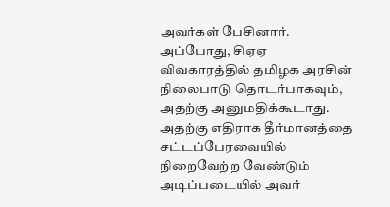அவர்கள் பேசினார். அப்போது, சிஏஏ விவகாரத்தில் தமிழக அரசின் நிலைபாடு தொடர்பாகவும், அதற்கு அனுமதிக்கூடாது. அதற்கு எதிராக தீர்மானத்தை சட்டப்பேரவையில் நிறைவேற்ற வேண்டும் அடிப்படையில் அவர்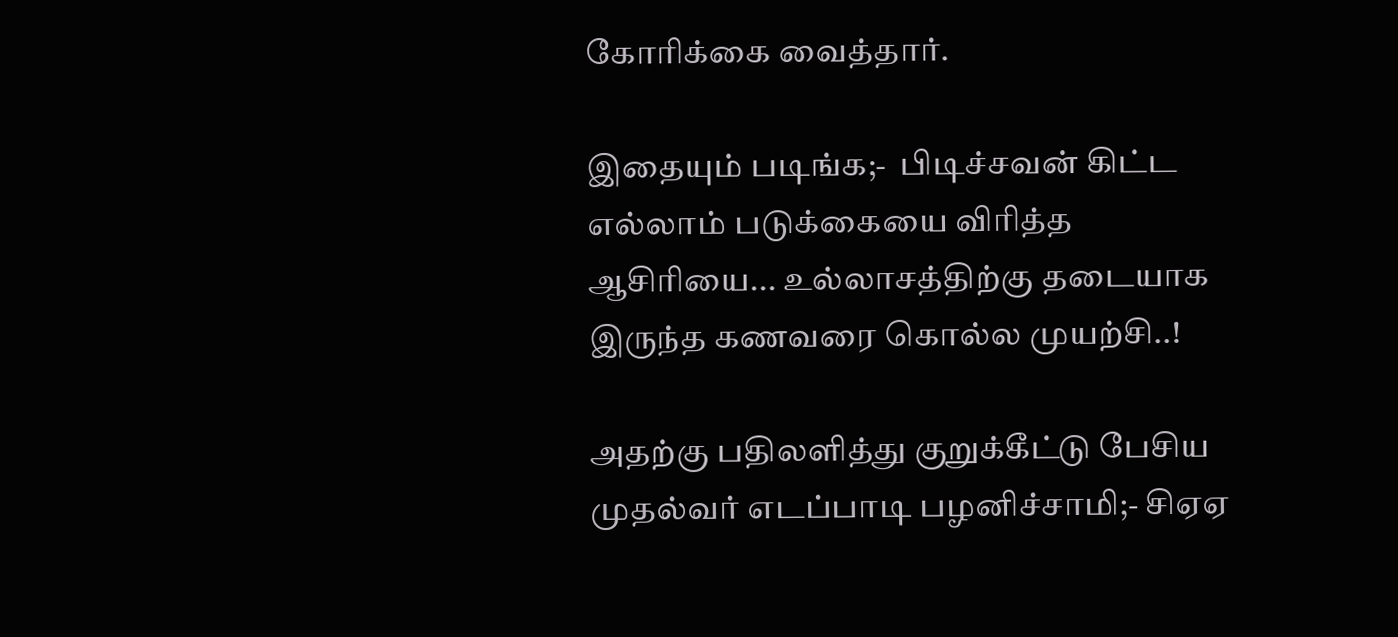கோரிக்கை வைத்தார்.

இதையும் படிங்க;-  பிடிச்சவன் கிட்ட எல்லாம் படுக்கையை விரித்த ஆசிரியை... உல்லாசத்திற்கு தடையாக இருந்த கணவரை கொல்ல முயற்சி..!

அதற்கு பதிலளித்து குறுக்கீட்டு பேசிய முதல்வர் எடப்பாடி பழனிச்சாமி;- சிஏஏ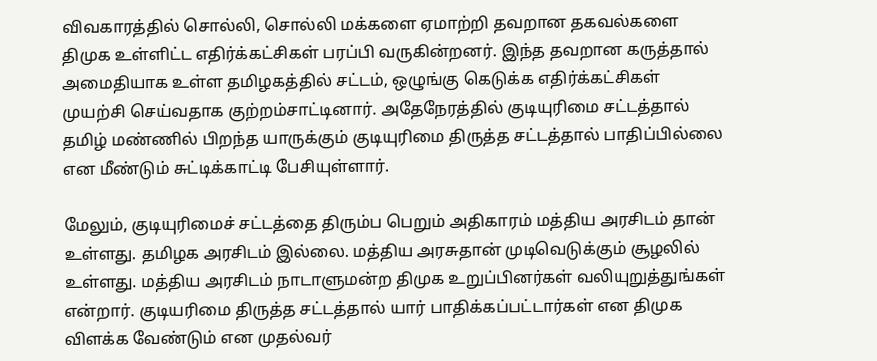விவகாரத்தில் சொல்லி, சொல்லி மக்களை ஏமாற்றி தவறான தகவல்களை திமுக உள்ளிட்ட எதிர்க்கட்சிகள் பரப்பி வருகின்றனர். இந்த தவறான கருத்தால் அமைதியாக உள்ள தமிழகத்தில் சட்டம், ஒழுங்கு கெடுக்க எதிர்க்கட்சிகள் முயற்சி செய்வதாக குற்றம்சாட்டினார். அதேநேரத்தில் குடியுரிமை சட்டத்தால் தமிழ் மண்ணில் பிறந்த யாருக்கும் குடியுரிமை திருத்த சட்டத்தால் பாதிப்பில்லை என மீண்டும் சுட்டிக்காட்டி பேசியுள்ளார்.

மேலும், குடியுரிமைச் சட்டத்தை திரும்ப பெறும் அதிகாரம் மத்திய அரசிடம் தான் உள்ளது. தமிழக அரசிடம் இல்லை. மத்திய அரசுதான் முடிவெடுக்கும் சூழலில் உள்ளது. மத்திய அரசிடம் நாடாளுமன்ற திமுக உறுப்பினர்கள் வலியுறுத்துங்கள் என்றார். குடியரிமை திருத்த சட்டத்தால் யார் பாதிக்கப்பட்டார்கள் என திமுக விளக்க வேண்டும் என முதல்வர்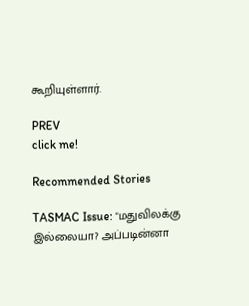கூறியுள்ளார்.

PREV
click me!

Recommended Stories

TASMAC Issue: "மதுவிலக்கு இல்லையா? அப்படின்னா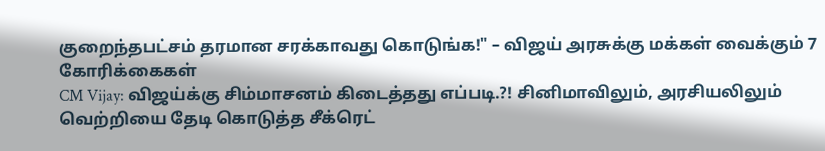குறைந்தபட்சம் தரமான சரக்காவது கொடுங்க!" – விஜய் அரசுக்கு மக்கள் வைக்கும் 7 கோரிக்கைகள்
CM Vijay: விஜய்க்கு சிம்மாசனம் கிடைத்தது எப்படி.?! சினிமாவிலும், அரசியலிலும் வெற்றியை தேடி கொடுத்த சீக்ரெட்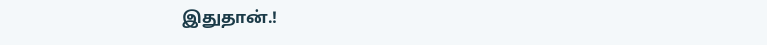இதுதான்.!